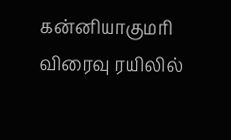கன்னியாகுமரி விரைவு ரயிலில்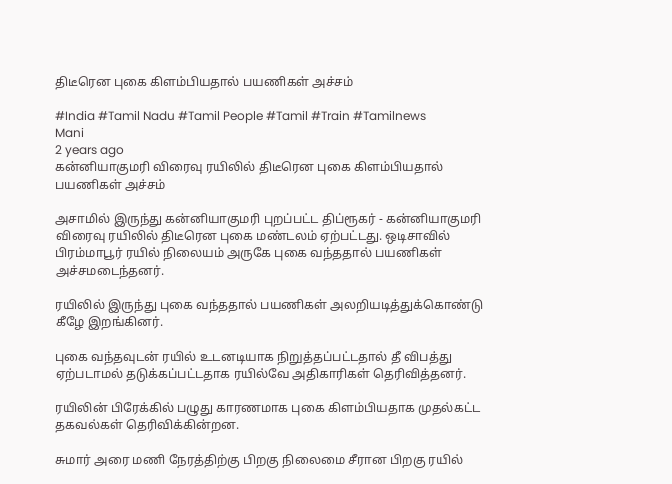திடீரென புகை கிளம்பியதால் பயணிகள் அச்சம்

#India #Tamil Nadu #Tamil People #Tamil #Train #Tamilnews
Mani
2 years ago
கன்னியாகுமரி விரைவு ரயிலில் திடீரென புகை கிளம்பியதால் பயணிகள் அச்சம்

அசாமில் இருந்து கன்னியாகுமரி புறப்பட்ட திப்ரூகர் - கன்னியாகுமரி விரைவு ரயிலில் திடீரென புகை மண்டலம் ஏற்பட்டது. ஒடிசாவில் பிரம்மாபூர் ரயில் நிலையம் அருகே புகை வந்ததால் பயணிகள் அச்சமடைந்தனர்.

ரயிலில் இருந்து புகை வந்ததால் பயணிகள் அலறியடித்துக்கொண்டு கீழே இறங்கினர்.

புகை வந்தவுடன் ரயில் உடனடியாக நிறுத்தப்பட்டதால் தீ விபத்து ஏற்படாமல் தடுக்கப்பட்டதாக ரயில்வே அதிகாரிகள் தெரிவித்தனர்.

ரயிலின் பிரேக்கில் பழுது காரணமாக புகை கிளம்பியதாக முதல்கட்ட தகவல்கள் தெரிவிக்கின்றன.

சுமார் அரை மணி நேரத்திற்கு பிறகு நிலைமை சீரான பிறகு ரயில்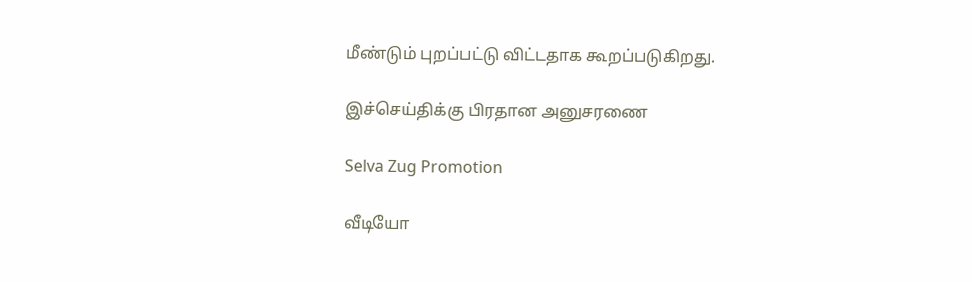மீண்டும் புறப்பட்டு விட்டதாக கூறப்படுகிறது.

இச்செய்திக்கு பிரதான அனுசரணை

Selva Zug Promotion

வீடியோ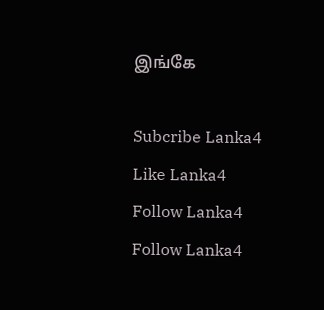இங்கே

Subcribe Lanka4
Like Lanka4
Follow Lanka4
Follow Lanka4